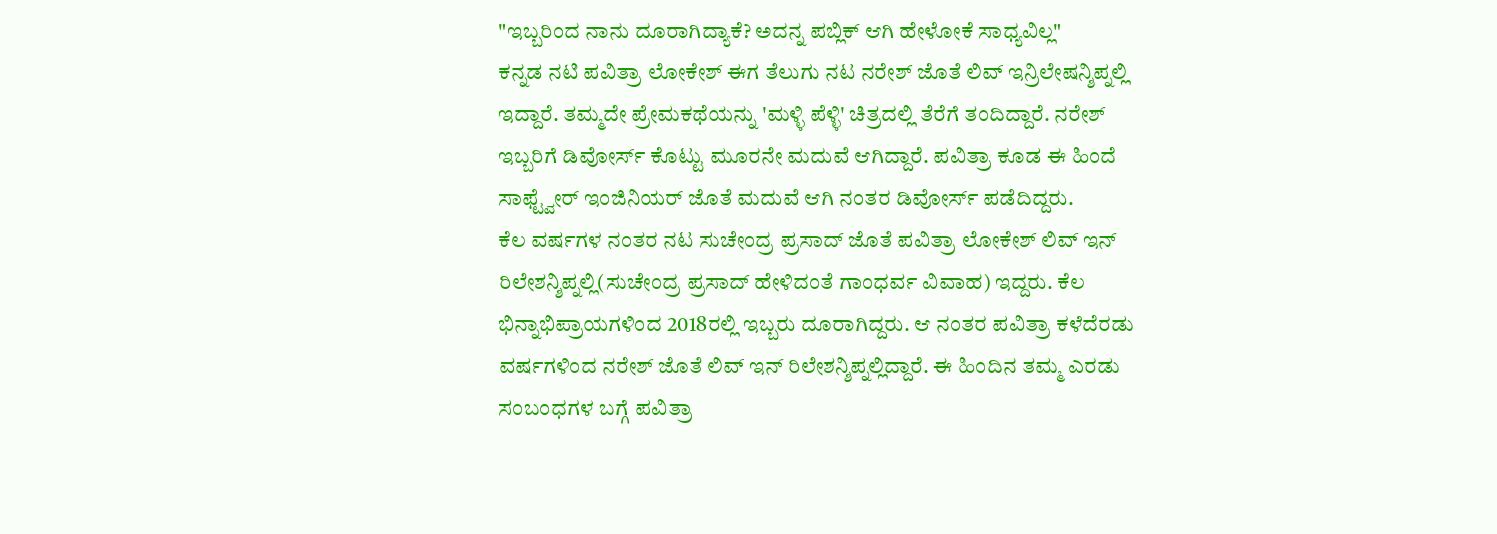"ಇಬ್ಬರಿಂದ ನಾನು ದೂರಾಗಿದ್ಯಾಕೆ? ಅದನ್ನ ಪಬ್ಲಿಕ್ ಆಗಿ ಹೇಳೋಕೆ ಸಾಧ್ಯವಿಲ್ಲ"
ಕನ್ನಡ ನಟಿ ಪವಿತ್ರಾ ಲೋಕೇಶ್ ಈಗ ತೆಲುಗು ನಟ ನರೇಶ್ ಜೊತೆ ಲಿವ್ ಇನ್ರಿಲೇಷನ್ಶಿಪ್ನಲ್ಲಿ ಇದ್ದಾರೆ. ತಮ್ಮದೇ ಪ್ರೇಮಕಥೆಯನ್ನು 'ಮಳ್ಳಿ ಪೆಳ್ಳಿ' ಚಿತ್ರದಲ್ಲಿ ತೆರೆಗೆ ತಂದಿದ್ದಾರೆ. ನರೇಶ್ ಇಬ್ಬರಿಗೆ ಡಿವೋರ್ಸ್ ಕೊಟ್ಟು ಮೂರನೇ ಮದುವೆ ಆಗಿದ್ದಾರೆ. ಪವಿತ್ರಾ ಕೂಡ ಈ ಹಿಂದೆ ಸಾಫ್ಟ್ವೇರ್ ಇಂಜಿನಿಯರ್ ಜೊತೆ ಮದುವೆ ಆಗಿ ನಂತರ ಡಿವೋರ್ಸ್ ಪಡೆದಿದ್ದರು.
ಕೆಲ ವರ್ಷಗಳ ನಂತರ ನಟ ಸುಚೇಂದ್ರ ಪ್ರಸಾದ್ ಜೊತೆ ಪವಿತ್ರಾ ಲೋಕೇಶ್ ಲಿವ್ ಇನ್ ರಿಲೇಶನ್ಶಿಪ್ನಲ್ಲಿ(ಸುಚೇಂದ್ರ ಪ್ರಸಾದ್ ಹೇಳಿದಂತೆ ಗಾಂಧರ್ವ ವಿವಾಹ) ಇದ್ದರು. ಕೆಲ ಭಿನ್ನಾಭಿಪ್ರಾಯಗಳಿಂದ 2018ರಲ್ಲಿ ಇಬ್ಬರು ದೂರಾಗಿದ್ದರು. ಆ ನಂತರ ಪವಿತ್ರಾ ಕಳೆದೆರಡು ವರ್ಷಗಳಿಂದ ನರೇಶ್ ಜೊತೆ ಲಿವ್ ಇನ್ ರಿಲೇಶನ್ಶಿಪ್ನಲ್ಲಿದ್ದಾರೆ. ಈ ಹಿಂದಿನ ತಮ್ಮ ಎರಡು ಸಂಬಂಧಗಳ ಬಗ್ಗೆ ಪವಿತ್ರಾ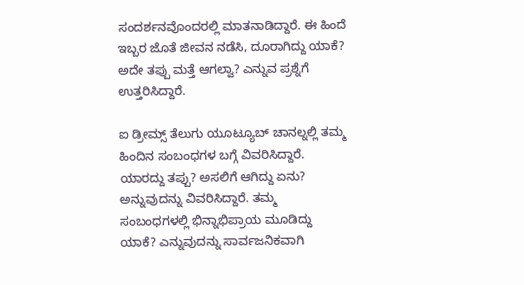ಸಂದರ್ಶನವೊಂದರಲ್ಲಿ ಮಾತನಾಡಿದ್ದಾರೆ. ಈ ಹಿಂದೆ ಇಬ್ಬರ ಜೊತೆ ಜೀವನ ನಡೆಸಿ, ದೂರಾಗಿದ್ದು ಯಾಕೆ? ಅದೇ ತಪ್ಪು ಮತ್ತೆ ಆಗಲ್ವಾ? ಎನ್ನುವ ಪ್ರಶ್ನೆಗೆ ಉತ್ತರಿಸಿದ್ದಾರೆ.

ಐ ಡ್ರೀಮ್ಸ್ ತೆಲುಗು ಯೂಟ್ಯೂಬ್ ಚಾನಲ್ನಲ್ಲಿ ತಮ್ಮ ಹಿಂದಿನ ಸಂಬಂಧಗಳ ಬಗ್ಗೆ ವಿವರಿಸಿದ್ದಾರೆ. ಯಾರದ್ದು ತಪ್ಪು? ಅಸಲಿಗೆ ಆಗಿದ್ದು ಏನು? ಅನ್ನುವುದನ್ನು ವಿವರಿಸಿದ್ದಾರೆ. ತಮ್ಮ ಸಂಬಂಧಗಳಲ್ಲಿ ಭಿನ್ನಾಭಿಪ್ರಾಯ ಮೂಡಿದ್ದು ಯಾಕೆ? ಎನ್ನುವುದನ್ನು ಸಾರ್ವಜನಿಕವಾಗಿ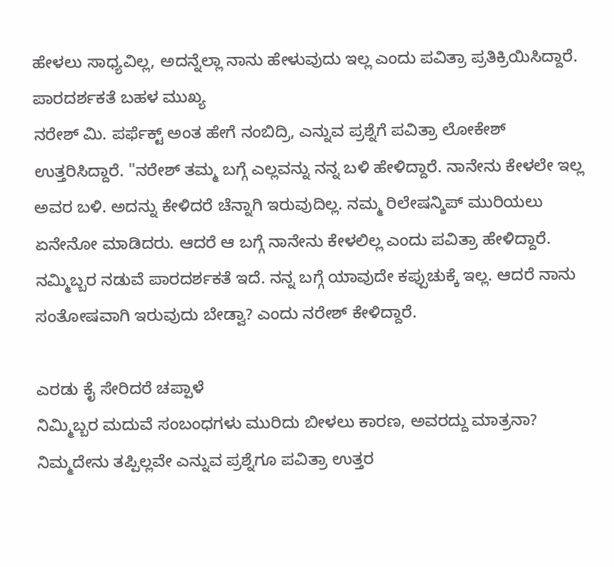ಹೇಳಲು ಸಾಧ್ಯವಿಲ್ಲ, ಅದನ್ನೆಲ್ಲಾ ನಾನು ಹೇಳುವುದು ಇಲ್ಲ ಎಂದು ಪವಿತ್ರಾ ಪ್ರತಿಕ್ರಿಯಿಸಿದ್ದಾರೆ.
ಪಾರದರ್ಶಕತೆ ಬಹಳ ಮುಖ್ಯ
ನರೇಶ್ ಮಿ. ಪರ್ಫೆಕ್ಟ್ ಅಂತ ಹೇಗೆ ನಂಬಿದ್ರಿ, ಎನ್ನುವ ಪ್ರಶ್ನೆಗೆ ಪವಿತ್ರಾ ಲೋಕೇಶ್ ಉತ್ತರಿಸಿದ್ದಾರೆ. "ನರೇಶ್ ತಮ್ಮ ಬಗ್ಗೆ ಎಲ್ಲವನ್ನು ನನ್ನ ಬಳಿ ಹೇಳಿದ್ದಾರೆ. ನಾನೇನು ಕೇಳಲೇ ಇಲ್ಲ ಅವರ ಬಳಿ. ಅದನ್ನು ಕೇಳಿದರೆ ಚೆನ್ನಾಗಿ ಇರುವುದಿಲ್ಲ. ನಮ್ಮ ರಿಲೇಷನ್ಶಿಪ್ ಮುರಿಯಲು ಏನೇನೋ ಮಾಡಿದರು. ಆದರೆ ಆ ಬಗ್ಗೆ ನಾನೇನು ಕೇಳಲಿಲ್ಲ ಎಂದು ಪವಿತ್ರಾ ಹೇಳಿದ್ದಾರೆ. ನಮ್ಮಿಬ್ಬರ ನಡುವೆ ಪಾರದರ್ಶಕತೆ ಇದೆ. ನನ್ನ ಬಗ್ಗೆ ಯಾವುದೇ ಕಪ್ಪುಚುಕ್ಕೆ ಇಲ್ಲ. ಆದರೆ ನಾನು ಸಂತೋಷವಾಗಿ ಇರುವುದು ಬೇಡ್ವಾ? ಎಂದು ನರೇಶ್ ಕೇಳಿದ್ದಾರೆ.

ಎರಡು ಕೈ ಸೇರಿದರೆ ಚಪ್ಪಾಳೆ
ನಿಮ್ಮಿಬ್ಬರ ಮದುವೆ ಸಂಬಂಧಗಳು ಮುರಿದು ಬೀಳಲು ಕಾರಣ, ಅವರದ್ದು ಮಾತ್ರನಾ? ನಿಮ್ಮದೇನು ತಪ್ಪಿಲ್ಲವೇ ಎನ್ನುವ ಪ್ರಶ್ನೆಗೂ ಪವಿತ್ರಾ ಉತ್ತರ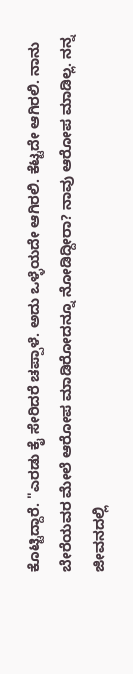ಕೊಟ್ಟಿದ್ದಾರೆ. "ಎರಡು ಕೈ ಸೇರಿದರೆ ಚಪ್ಪಾಳೆ. ಅದು ಒಳ್ಳೆಯದೇ ಆಗಿರಲಿ. ಕೆಟ್ಟದೇ ಆಗಿರಲಿ. ನಾನು ಬೇರೆಯವರ ಮೇಲೆ ಆರೋಪ ಮಾಡಿರೋದನ್ನೂ ನೋಡಿದ್ದೀರಾ? ನಾವು ಆರೋಪ ಮಾಡಿಲ್ಲ. ನನ್ನ ಜೀವನದಲ್ಲಿ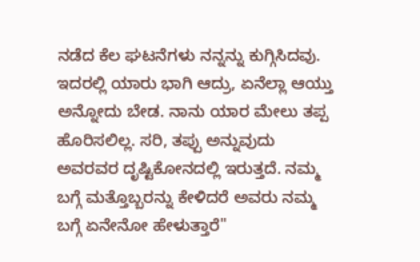ನಡೆದ ಕೆಲ ಘಟನೆಗಳು ನನ್ನನ್ನು ಕುಗ್ಗಿಸಿದವು. ಇದರಲ್ಲಿ ಯಾರು ಭಾಗಿ ಆದ್ರು, ಏನೆಲ್ಲಾ ಆಯ್ತು ಅನ್ನೋದು ಬೇಡ. ನಾನು ಯಾರ ಮೇಲು ತಪ್ಪ ಹೊರಿಸಲಿಲ್ಲ. ಸರಿ, ತಪ್ಪು ಅನ್ನುವುದು ಅವರವರ ದೃಷ್ಟಿಕೋನದಲ್ಲಿ ಇರುತ್ತದೆ. ನಮ್ಮ ಬಗ್ಗೆ ಮತ್ತೊಬ್ಬರನ್ನು ಕೇಳಿದರೆ ಅವರು ನಮ್ಮ ಬಗ್ಗೆ ಏನೇನೋ ಹೇಳುತ್ತಾರೆ"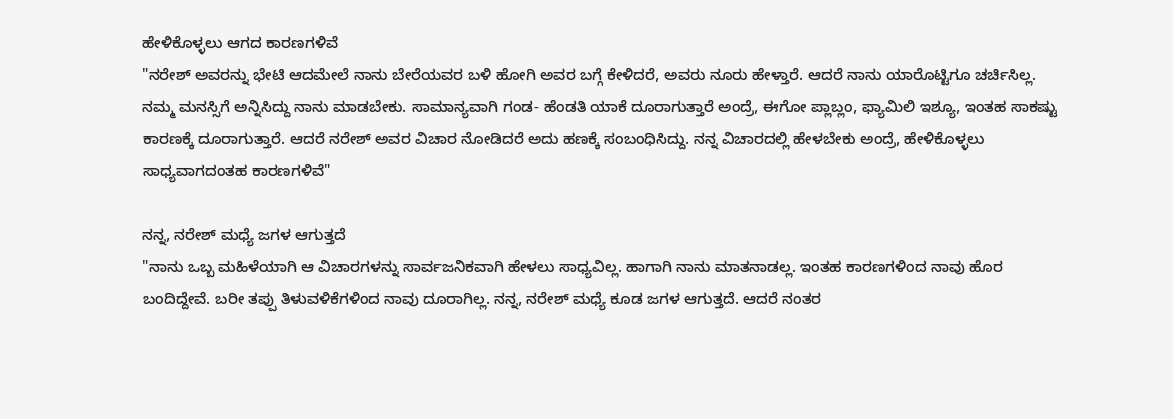ಹೇಳಿಕೊಳ್ಳಲು ಆಗದ ಕಾರಣಗಳಿವೆ
"ನರೇಶ್ ಅವರನ್ನು ಭೇಟಿ ಆದಮೇಲೆ ನಾನು ಬೇರೆಯವರ ಬಳಿ ಹೋಗಿ ಅವರ ಬಗ್ಗೆ ಕೇಳಿದರೆ, ಅವರು ನೂರು ಹೇಳ್ತಾರೆ. ಆದರೆ ನಾನು ಯಾರೊಟ್ಟಿಗೂ ಚರ್ಚಿಸಿಲ್ಲ. ನಮ್ಮ ಮನಸ್ಸಿಗೆ ಅನ್ನಿಸಿದ್ದು ನಾನು ಮಾಡಬೇಕು. ಸಾಮಾನ್ಯವಾಗಿ ಗಂಡ- ಹೆಂಡತಿ ಯಾಕೆ ದೂರಾಗುತ್ತಾರೆ ಅಂದ್ರೆ, ಈಗೋ ಪ್ಲಾಬ್ಲಂ, ಫ್ಯಾಮಿಲಿ ಇಶ್ಯೂ, ಇಂತಹ ಸಾಕಷ್ಟು ಕಾರಣಕ್ಕೆ ದೂರಾಗುತ್ತಾರೆ. ಆದರೆ ನರೇಶ್ ಅವರ ವಿಚಾರ ನೋಡಿದರೆ ಅದು ಹಣಕ್ಕೆ ಸಂಬಂಧಿಸಿದ್ದು. ನನ್ನ ವಿಚಾರದಲ್ಲಿ ಹೇಳಬೇಕು ಅಂದ್ರೆ, ಹೇಳಿಕೊಳ್ಳಲು ಸಾಧ್ಯವಾಗದಂತಹ ಕಾರಣಗಳಿವೆ"

ನನ್ನ, ನರೇಶ್ ಮಧ್ಯೆ ಜಗಳ ಆಗುತ್ತದೆ
"ನಾನು ಒಬ್ಬ ಮಹಿಳೆಯಾಗಿ ಆ ವಿಚಾರಗಳನ್ನು ಸಾರ್ವಜನಿಕವಾಗಿ ಹೇಳಲು ಸಾಧ್ಯವಿಲ್ಲ. ಹಾಗಾಗಿ ನಾನು ಮಾತನಾಡಲ್ಲ. ಇಂತಹ ಕಾರಣಗಳಿಂದ ನಾವು ಹೊರ ಬಂದಿದ್ದೇವೆ. ಬರೀ ತಪ್ಪು ತಿಳುವಳಿಕೆಗಳಿಂದ ನಾವು ದೂರಾಗಿಲ್ಲ. ನನ್ನ, ನರೇಶ್ ಮಧ್ಯೆ ಕೂಡ ಜಗಳ ಆಗುತ್ತದೆ. ಆದರೆ ನಂತರ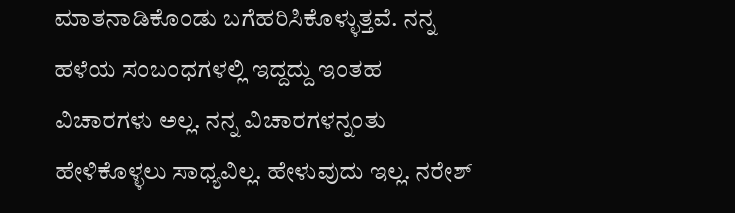ಮಾತನಾಡಿಕೊಂಡು ಬಗೆಹರಿಸಿಕೊಳ್ಳುತ್ತವೆ. ನನ್ನ ಹಳೆಯ ಸಂಬಂಧಗಳಲ್ಲಿ ಇದ್ದದ್ದು ಇಂತಹ ವಿಚಾರಗಳು ಅಲ್ಲ. ನನ್ನ ವಿಚಾರಗಳನ್ನಂತು ಹೇಳಿಕೊಳ್ಳಲು ಸಾಧ್ಯವಿಲ್ಲ. ಹೇಳುವುದು ಇಲ್ಲ. ನರೇಶ್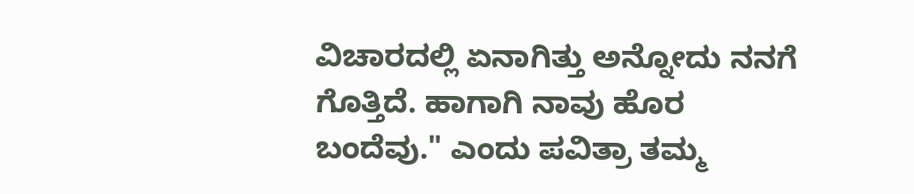ವಿಚಾರದಲ್ಲಿ ಏನಾಗಿತ್ತು ಅನ್ನೋದು ನನಗೆ ಗೊತ್ತಿದೆ. ಹಾಗಾಗಿ ನಾವು ಹೊರ ಬಂದೆವು." ಎಂದು ಪವಿತ್ರಾ ತಮ್ಮ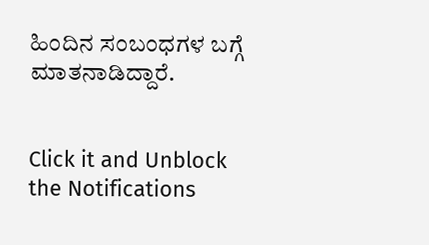ಹಿಂದಿನ ಸಂಬಂಧಗಳ ಬಗ್ಗೆ ಮಾತನಾಡಿದ್ದಾರೆ.


Click it and Unblock the Notifications